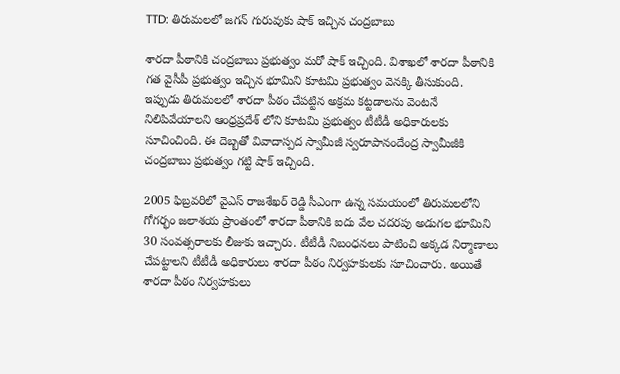TTD: తిరుమలలో జగన్ గురువుకు షాక్ ఇచ్చిన చంద్రబాబు

శారదా పీఠానికి చంద్రబాబు ప్రభుత్వం మరో షాక్ ఇచ్చింది. విశాఖలో శారదా పీఠానికి గత వైసీపీ ప్రభుత్వం ఇచ్చిన భూమిని కూటమి ప్రభుత్వం వెనక్కి తీసుకుంది. ఇప్పుడు తిరుమలలో శారదా పీఠం చేపట్టిన అక్రమ కట్టడాలను వెంటనే నిలిపివేయాలని ఆంధ్రప్రదేశ్ లోని కూటమి ప్రభుత్వం టీటీడీ అధికారులకు సూచించింది. ఈ దెబ్బతో వివాదాస్పద స్వామీజీ స్వరూపానందేంద్ర స్వామీజీకి చంద్రబాబు ప్రభుత్వం గట్టి షాక్ ఇచ్చింది.

2005 ఫిబ్రవరిలో వైఎస్ రాజశేఖర్ రెడ్డి సీఎంగా ఉన్న సమయంలో తిరుమలలోని గోగర్భం జలాశయ ప్రాంతంలో శారదా పీఠానికి ఐదు వేల చదరపు అడుగల భూమిని 30 సంవత్సరాలకు లీజుకు ఇచ్చారు. టీటీడీ నిబంధనలు పాటించి అక్కడ నిర్మాణాలు చేపట్టాలని టీటీడీ అధికారులు శారదా పీఠం నిర్వహకులకు సూచించారు. అయితే శారదా పీఠం నిర్వహకులు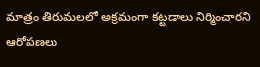మాత్రం తిరుమలలో అక్రమంగా కట్టడాలు నిర్మించారని ఆరోపణలు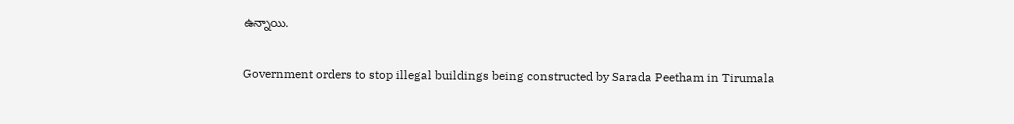ఉన్నాయి.

Government orders to stop illegal buildings being constructed by Sarada Peetham in Tirumala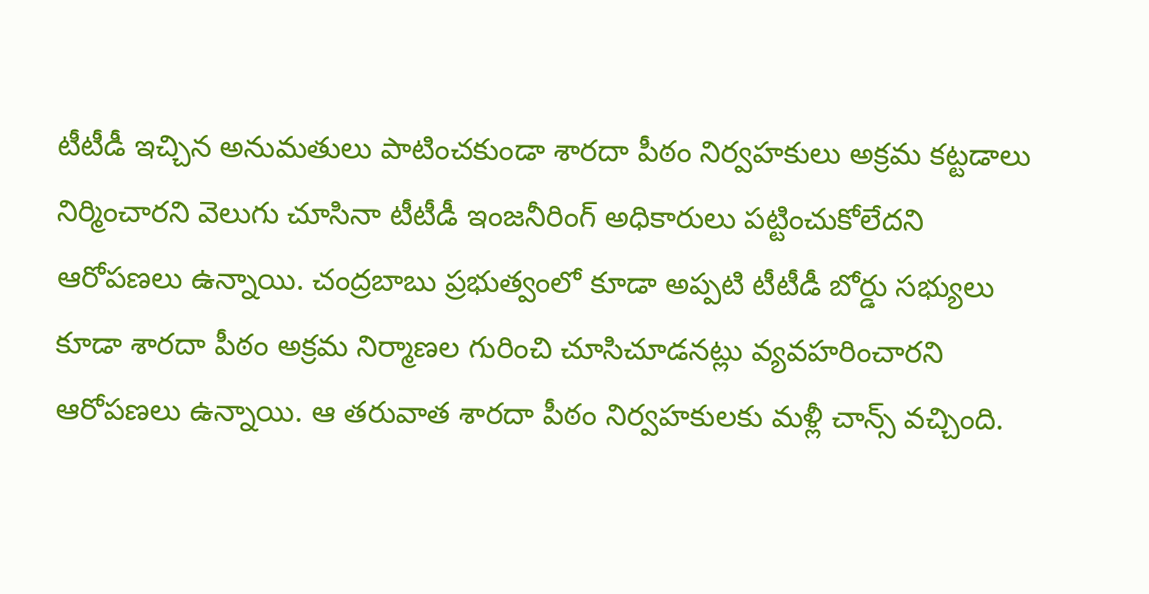టీటీడీ ఇచ్చిన అనుమతులు పాటించకుండా శారదా పీఠం నిర్వహకులు అక్రమ కట్టడాలు నిర్మించారని వెలుగు చూసినా టీటీడీ ఇంజనీరింగ్ అధికారులు పట్టించుకోలేదని ఆరోపణలు ఉన్నాయి. చంద్రబాబు ప్రభుత్వంలో కూడా అప్పటి టీటీడీ బోర్డు సభ్యులు కూడా శారదా పీఠం అక్రమ నిర్మాణల గురించి చూసిచూడనట్లు వ్యవహరించారని ఆరోపణలు ఉన్నాయి. ఆ తరువాత శారదా పీఠం నిర్వహకులకు మళ్లీ చాన్స్ వచ్చింది.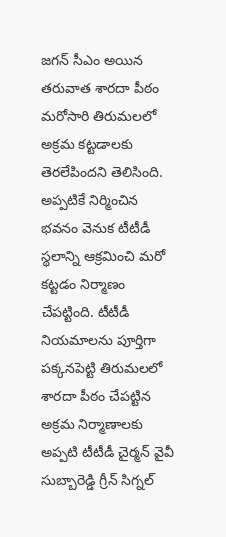జగన్ సీఎం అయిన తరువాత శారదా పీఠం మరోసారి తిరుమలలో అక్రమ కట్టడాలకు తెరలేపిందని తెలిసింది. అప్పటికే నిర్మించిన భవనం వెనుక టీటీడీ స్థలాన్ని ఆక్రమించి మరో కట్టడం నిర్మాణం చేపట్టింది. టీటీడీ నియమాలను పూర్తిగా పక్కనపెట్టి తిరుమలలో శారదా పీఠం చేపట్టిన అక్రమ నిర్మాణాలకు అప్పటి టీటీడీ చైర్మన్ వైవీ సుబ్బారెడ్డి గ్రీన్ సిగ్నల్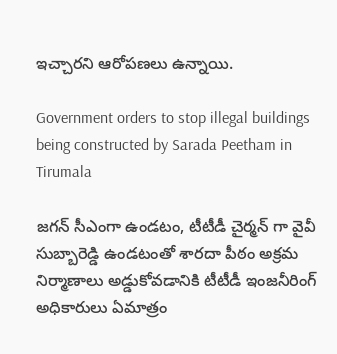ఇచ్చారని ఆరోపణలు ఉన్నాయి.

Government orders to stop illegal buildings being constructed by Sarada Peetham in Tirumala

జగన్ సీఎంగా ఉండటం, టీటీడీ చైర్మన్ గా వైవీ సుబ్బారెడ్డి ఉండటంతో శారదా పీఠం అక్రమ నిర్మాణాలు అడ్డుకోవడానికి టీటీడీ ఇంజనీరింగ్ అధికారులు ఏమాత్రం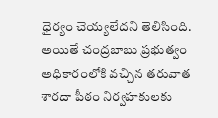ధైర్యం చెయ్యలేదని తెలిసింది. అయితే చంద్రబాబు ప్రభుత్వం అధికారంలోకి వచ్చిన తరువాత శారదా పీఠం నిర్వహకులకు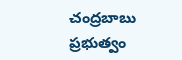చంద్రబాబు ప్రభుత్వం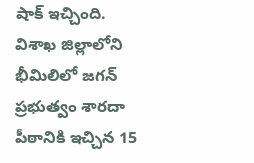షాక్ ఇచ్చింది. విశాఖ జిల్లాలోని భీమిలిలో జగన్ ప్రభుత్వం శారదా పీఠానికి ఇచ్చిన 15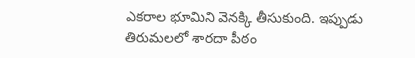ఎకరాల భూమిని వెనక్కి తీసుకుంది. ఇప్పుడు తిరుమలలో శారదా పీఠం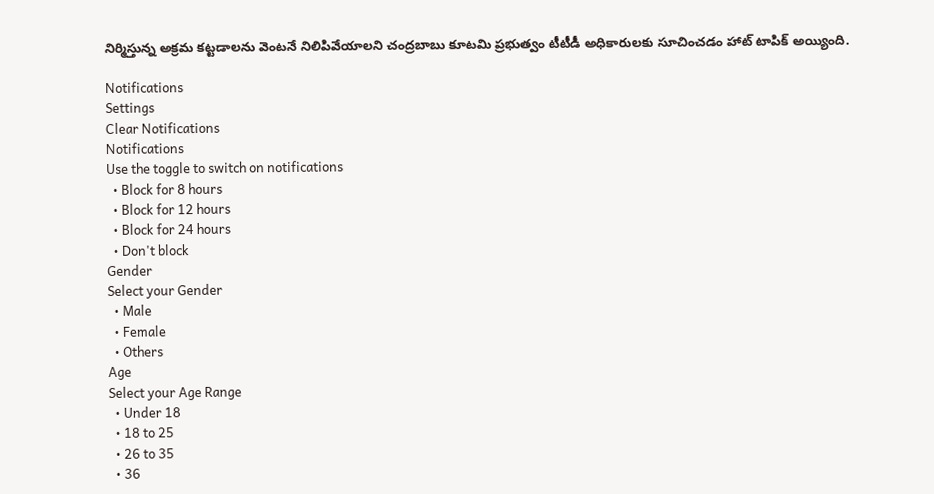నిర్మిస్తున్న అక్రమ కట్టడాలను వెంటనే నిలిపివేయాలని చంద్రబాబు కూటమి ప్రభుత్వం టీటీడీ అధికారులకు సూచించడం హాట్ టాపిక్ అయ్యింది.

Notifications
Settings
Clear Notifications
Notifications
Use the toggle to switch on notifications
  • Block for 8 hours
  • Block for 12 hours
  • Block for 24 hours
  • Don't block
Gender
Select your Gender
  • Male
  • Female
  • Others
Age
Select your Age Range
  • Under 18
  • 18 to 25
  • 26 to 35
  • 36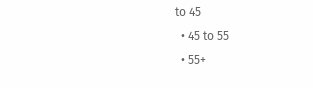to 45
  • 45 to 55
  • 55+